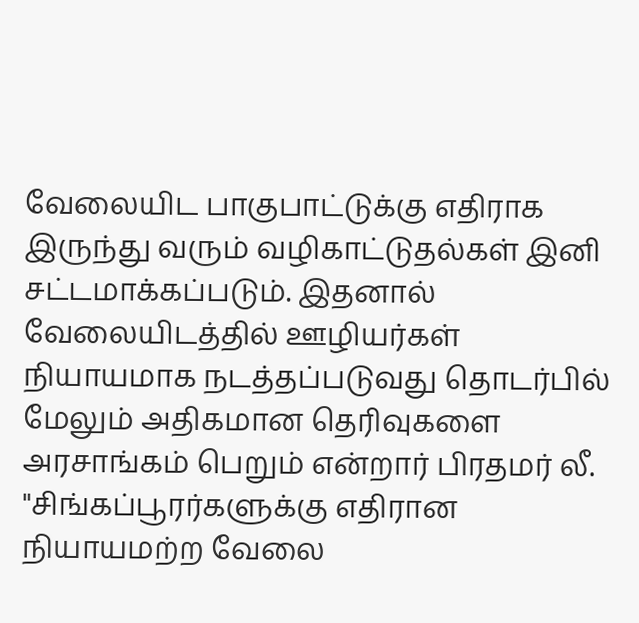வேலையிட பாகுபாட்டுக்கு எதிராக இருந்து வரும் வழிகாட்டுதல்கள் இனி சட்டமாக்கப்படும். இதனால் வேலையிடத்தில் ஊழியர்கள் நியாயமாக நடத்தப்படுவது தொடர்பில் மேலும் அதிகமான தெரிவுகளை அரசாங்கம் பெறும் என்றார் பிரதமர் லீ.
"சிங்கப்பூரர்களுக்கு எதிரான நியாயமற்ற வேலை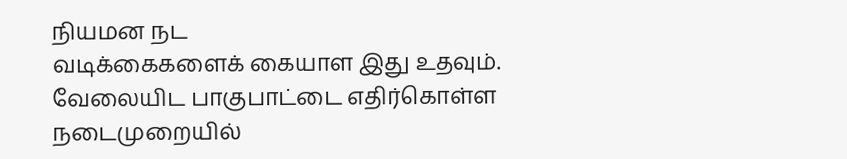நியமன நட
வடிக்கைகளைக் கையாள இது உதவும். வேலையிட பாகுபாட்டை எதிர்கொள்ள நடைமுறையில்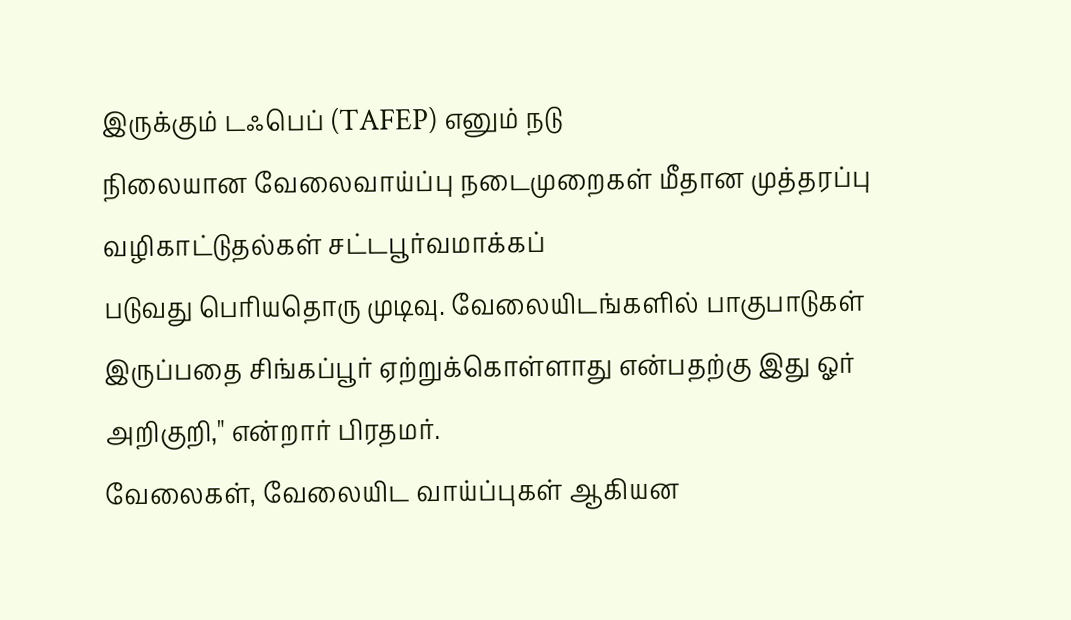இருக்கும் டஃபெப் (TAFEP) எனும் நடு
நிலையான வேலைவாய்ப்பு நடைமுறைகள் மீதான முத்தரப்பு வழிகாட்டுதல்கள் சட்டபூர்வமாக்கப்
படுவது பெரியதொரு முடிவு. வேலையிடங்களில் பாகுபாடுகள் இருப்பதை சிங்கப்பூர் ஏற்றுக்கொள்ளாது என்பதற்கு இது ஓர் அறிகுறி," என்றார் பிரதமர்.
வேலைகள், வேலையிட வாய்ப்புகள் ஆகியன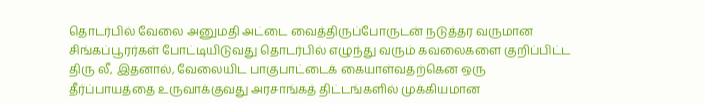தொடர்பில் வேலை அனுமதி அட்டை வைத்திருப்போருடன் நடுத்தர வருமான சிங்கப்பூரர்கள் போட்டியிடுவது தொடர்பில் எழுந்து வரும் கவலைகளை குறிப்பிட்ட திரு லீ, இதனால், வேலையிட பாகுபாட்டைக் கையாள்வதற்கென ஒரு தீர்ப்பாயத்தை உருவாக்குவது அரசாங்கத் திட்டங்களில் முக்கியமான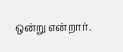ஒன்று என்றார்.